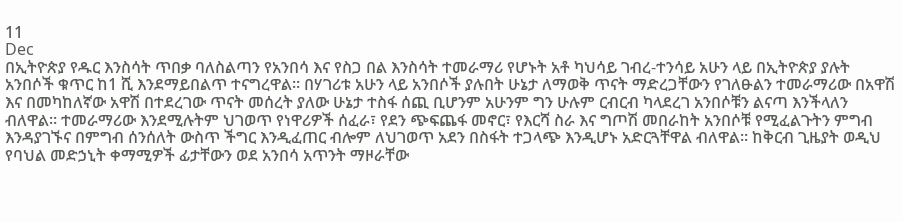11
Dec
በኢትዮጵያ የዱር እንስሳት ጥበቃ ባለስልጣን የአንበሳ እና የስጋ በል እንስሳት ተመራማሪ የሆኑት አቶ ካህሳይ ገብረ-ተንሳይ አሁን ላይ በኢትዮጵያ ያሉት አንበሶች ቁጥር ከ1 ሺ እንደማይበልጥ ተናግረዋል። በሃገሪቱ አሁን ላይ አንበሶች ያሉበት ሁኔታ ለማወቅ ጥናት ማድረጋቸውን የገለፁልን ተመራማሪው በአዋሽ እና በመካከለኛው አዋሽ በተደረገው ጥናት መሰረት ያለው ሁኔታ ተስፋ ሰጪ ቢሆንም አሁንም ግን ሁሉም ርብርብ ካላደረገ አንበሶቹን ልናጣ እንችላለን ብለዋል፡፡ ተመራማሪው እንደሚሉትም ህገወጥ የነዋሪዎች ሰፈራ፣ የደን ጭፍጨፋ መኖር፣ የእርሻ ስራ እና ግጦሽ መበራከት አንበሶቹ የሚፈልጉትን ምግብ እንዳያገኙና በምግብ ሰንሰለት ውስጥ ችግር እንዲፈጠር ብሎም ለህገወጥ አደን በስፋት ተጋላጭ እንዲሆኑ አድርጓቸዋል ብለዋል። ከቅርብ ጊዜያት ወዲህ የባህል መድኃኒት ቀማሚዎች ፊታቸውን ወደ አንበሳ አጥንት ማዞራቸው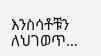እንስሳቶቹን ለህገወጥ…